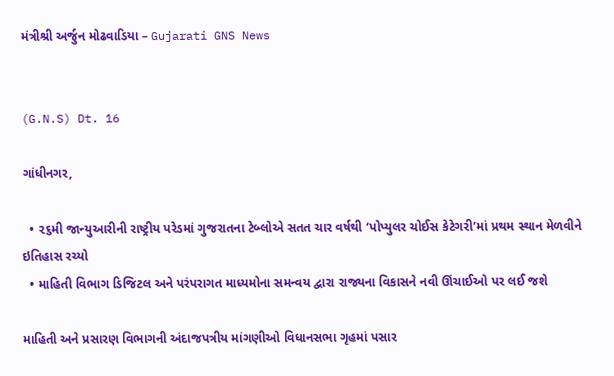મંત્રીશ્રી અર્જુન મોઢવાડિયા – Gujarati GNS News


(G.N.S) Dt. 16

ગાંધીનગર,

  • ૨૬મી જાન્યુઆરીની રાષ્ટ્રીય પરેડમાં ગુજરાતના ટેબ્લોએ સતત ચાર વર્ષથી ‘પોપ્યુલર ચોઈસ કેટેગરી’માં પ્રથમ સ્થાન મેળવીને ઇતિહાસ રચ્યો
  • માહિતી વિભાગ ડિજિટલ અને પરંપરાગત માધ્યમોના સમન્વય દ્વારા રાજ્યના વિકાસને નવી ઊંચાઈઓ પર લઈ જશે

માહિતી અને પ્રસારણ વિભાગની અંદાજપત્રીય માંગણીઓ વિધાનસભા ગૃહમાં પસાર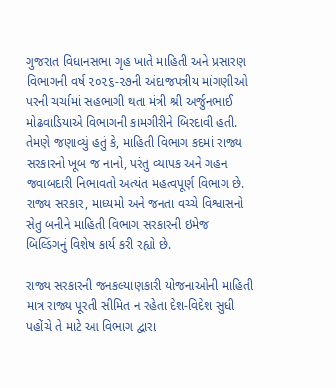ગુજરાત વિધાનસભા ગૃહ ખાતે માહિતી અને પ્રસારણ વિભાગની વર્ષ ૨૦૨૬-૨૭ની અંદાજપત્રીય માંગણીઓ પરની ચર્ચામાં સહભાગી થતા મંત્રી શ્રી અર્જુનભાઈ મોઢવાડિયાએ વિભાગની કામગીરીને બિરદાવી હતી. તેમણે જણાવ્યું હતું કે, માહિતી વિભાગ કદમાં રાજ્ય સરકારનો ખૂબ જ નાનો, પરંતુ વ્યાપક અને ગહન જવાબદારી નિભાવતો અત્યંત મહત્વપૂર્ણ વિભાગ છે. રાજ્ય સરકાર, માધ્યમો અને જનતા વચ્ચે વિશ્વાસનો સેતુ બનીને માહિતી વિભાગ સરકારની ઇમેજ બિલ્ડિંગનું વિશેષ કાર્ય કરી રહ્યો છે.

રાજ્ય સરકારની જનકલ્યાણકારી યોજનાઓની માહિતી માત્ર રાજ્ય પૂરતી સીમિત ન રહેતા દેશ-વિદેશ સુધી પહોંચે તે માટે આ વિભાગ દ્વારા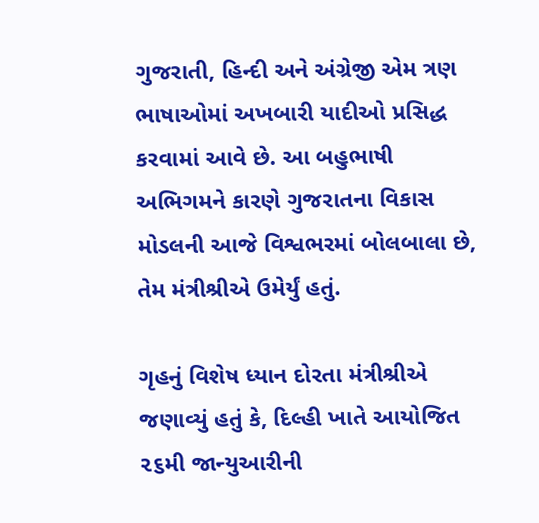ગુજરાતી, હિન્દી અને અંગ્રેજી એમ ત્રણ ભાષાઓમાં અખબારી યાદીઓ પ્રસિદ્ધ કરવામાં આવે છે. આ બહુભાષી અભિગમને કારણે ગુજરાતના વિકાસ મોડલની આજે વિશ્વભરમાં બોલબાલા છે, તેમ મંત્રીશ્રીએ ઉમેર્યું હતું.

ગૃહનું વિશેષ ધ્યાન દોરતા મંત્રીશ્રીએ જણાવ્યું હતું કે, દિલ્હી ખાતે આયોજિત ૨૬મી જાન્યુઆરીની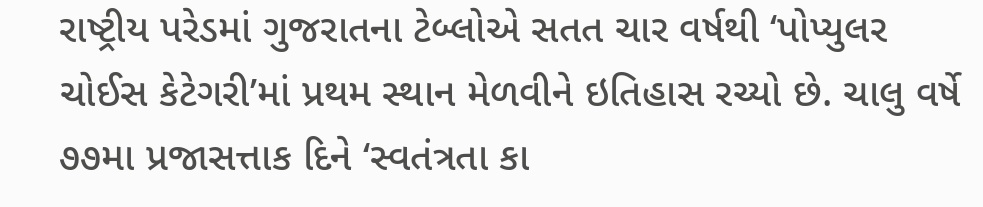રાષ્ટ્રીય પરેડમાં ગુજરાતના ટેબ્લોએ સતત ચાર વર્ષથી ‘પોપ્યુલર ચોઈસ કેટેગરી’માં પ્રથમ સ્થાન મેળવીને ઇતિહાસ રચ્યો છે. ચાલુ વર્ષે ૭૭મા પ્રજાસત્તાક દિને ‘સ્વતંત્રતા કા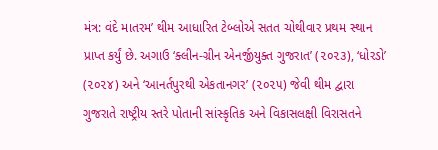મંત્ર: વંદે માતરમ’ થીમ આધારિત ટેબ્લોએ સતત ચોથીવાર પ્રથમ સ્થાન પ્રાપ્ત કર્યું છે. અગાઉ ‘ક્લીન-ગ્રીન એનર્જીયુક્ત ગુજરાત’ (૨૦૨૩), ‘ધોરડો’ (૨૦૨૪) અને ‘આનર્તપુરથી એકતાનગર’ (૨૦૨૫) જેવી થીમ દ્વારા ગુજરાતે રાષ્ટ્રીય સ્તરે પોતાની સાંસ્કૃતિક અને વિકાસલક્ષી વિરાસતને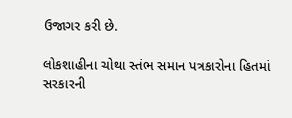ઉજાગર કરી છે.

લોકશાહીના ચોથા સ્તંભ સમાન પત્રકારોના હિતમાં સરકારની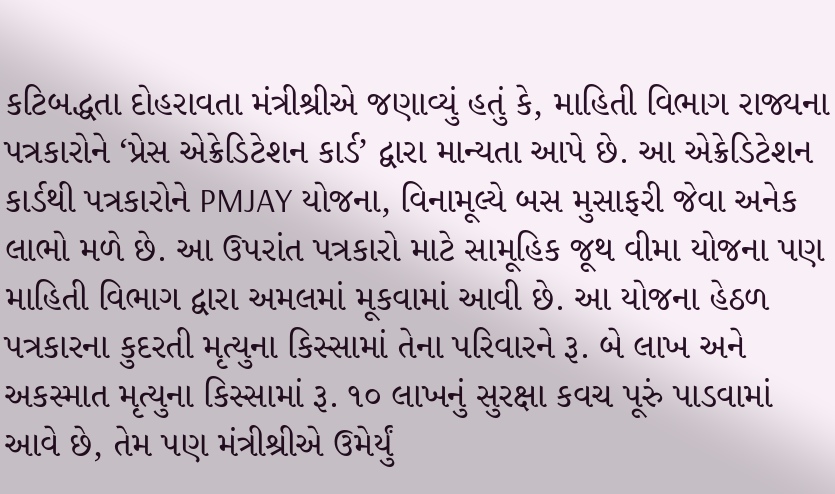કટિબદ્ધતા દોહરાવતા મંત્રીશ્રીએ જણાવ્યું હતું કે, માહિતી વિભાગ રાજ્યના પત્રકારોને ‘પ્રેસ એક્રેડિટેશન કાર્ડ’ દ્વારા માન્યતા આપે છે. આ એક્રેડિટેશન કાર્ડથી પત્રકારોને PMJAY યોજના, વિનામૂલ્યે બસ મુસાફરી જેવા અનેક લાભો મળે છે. આ ઉપરાંત પત્રકારો માટે સામૂહિક જૂથ વીમા યોજના પણ માહિતી વિભાગ દ્વારા અમલમાં મૂકવામાં આવી છે. આ યોજના હેઠળ પત્રકારના કુદરતી મૃત્યુના કિસ્સામાં તેના પરિવારને રૂ. બે લાખ અને અકસ્માત મૃત્યુના કિસ્સામાં રૂ. ૧૦ લાખનું સુરક્ષા કવચ પૂરું પાડવામાં આવે છે, તેમ પણ મંત્રીશ્રીએ ઉમેર્યું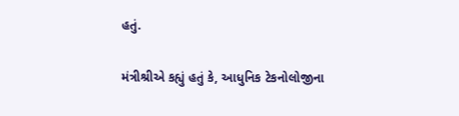હતું.

મંત્રીશ્રીએ કહ્યું હતું કે, આધુનિક ટેકનોલોજીના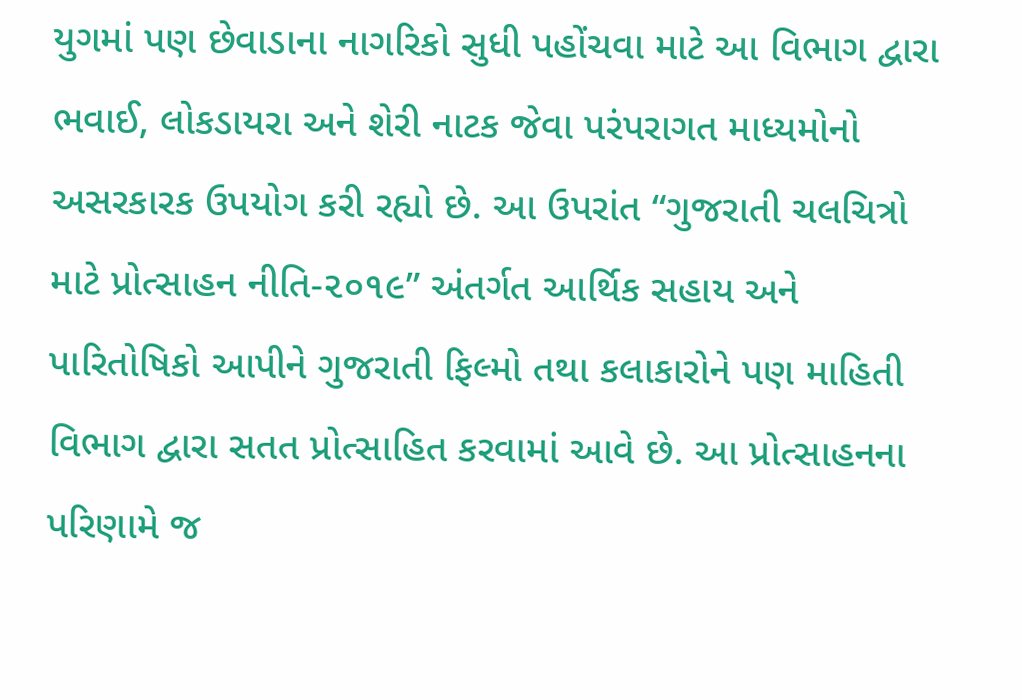યુગમાં પણ છેવાડાના નાગરિકો સુધી પહોંચવા માટે આ વિભાગ દ્વારા ભવાઈ, લોકડાયરા અને શેરી નાટક જેવા પરંપરાગત માધ્યમોનો અસરકારક ઉપયોગ કરી રહ્યો છે. આ ઉપરાંત “ગુજરાતી ચલચિત્રો માટે પ્રોત્સાહન નીતિ-૨૦૧૯” અંતર્ગત આર્થિક સહાય અને પારિતોષિકો આપીને ગુજરાતી ફિલ્મો તથા કલાકારોને પણ માહિતી વિભાગ દ્વારા સતત પ્રોત્સાહિત કરવામાં આવે છે. આ પ્રોત્સાહનના પરિણામે જ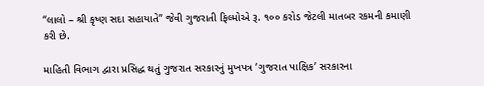“લાલો – શ્રી કૃષ્ણ સદા સહાયાતે” જેવી ગુજરાતી ફિલ્મોએ રૂ. ૧૦૦ કરોડ જેટલી માતબર રકમની કમાણી કરી છે.

માહિતી વિભાગ દ્વારા પ્રસિદ્ધ થતું ગુજરાત સરકારનું મુખપત્ર ‘ગુજરાત પાક્ષિક’ સરકારના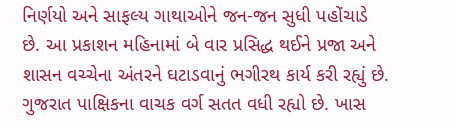નિર્ણયો અને સાફલ્ય ગાથાઓને જન-જન સુધી પહોંચાડે છે. આ પ્રકાશન મહિનામાં બે વાર પ્રસિદ્ધ થઈને પ્રજા અને શાસન વચ્ચેના અંતરને ઘટાડવાનું ભગીરથ કાર્ય કરી રહ્યું છે. ગુજરાત પાક્ષિકના વાચક વર્ગ સતત વધી રહ્યો છે. ખાસ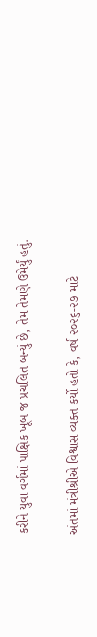કરીને યુવા વર્ગમાં પાક્ષિક ખૂબ જ પ્રચલિત બન્યું છે, તેમ તેમણે ઉમેર્યું હતું.

અંતમાં મંત્રીશ્રીએ વિશ્વાસ વ્યક્ત કર્યો હતો કે, વર્ષ ૨૦૨૬-૨૭ માટે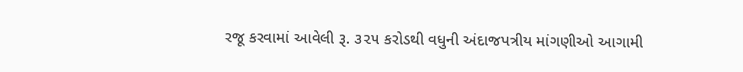રજૂ કરવામાં આવેલી રૂ. ૩૨૫ કરોડથી વધુની અંદાજપત્રીય માંગણીઓ આગામી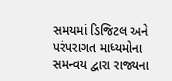સમયમાં ડિજિટલ અને પરંપરાગત માધ્યમોના સમન્વય દ્વારા રાજ્યના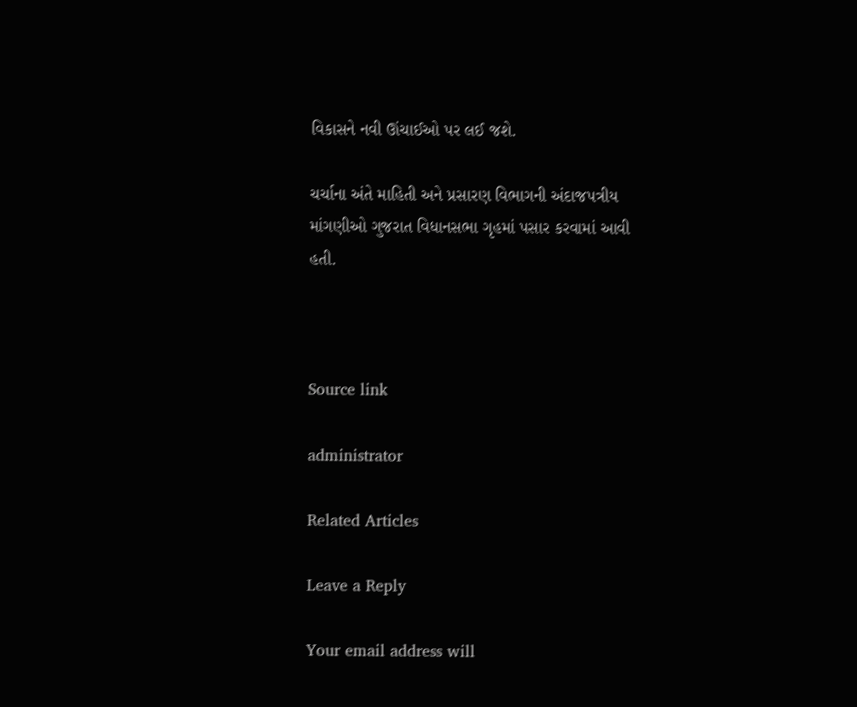વિકાસને નવી ઊંચાઈઓ પર લઈ જશે.

ચર્ચાના અંતે માહિતી અને પ્રસારણ વિભાગની અંદાજપત્રીય માંગણીઓ ગુજરાત વિધાનસભા ગૃહમાં પસાર કરવામાં આવી હતી.



Source link

administrator

Related Articles

Leave a Reply

Your email address will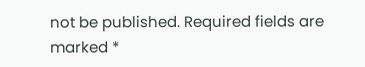not be published. Required fields are marked *